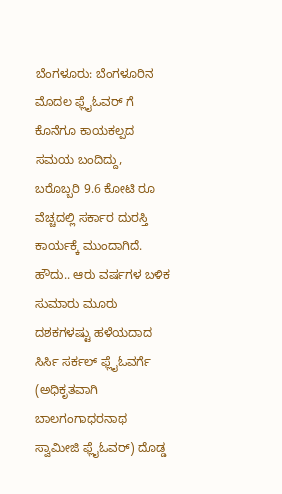ಬೆಂಗಳೂರು: ಬೆಂಗಳೂರಿನ ಮೊದಲ ಫ್ಲೈಓವರ್ ಗೆ ಕೊನೆಗೂ ಕಾಯಕಲ್ಪದ ಸಮಯ ಬಂದಿದ್ದು, ಬರೊಬ್ಬರಿ 9.6 ಕೋಟಿ ರೂ ವೆಚ್ಚದಲ್ಲಿ ಸರ್ಕಾರ ದುರಸ್ತಿ ಕಾರ್ಯಕ್ಕೆ ಮುಂದಾಗಿದೆ.
ಹೌದು.. ಆರು ವರ್ಷಗಳ ಬಳಿಕ ಸುಮಾರು ಮೂರು ದಶಕಗಳಷ್ಟು ಹಳೆಯದಾದ ಸಿರ್ಸಿ ಸರ್ಕಲ್ ಫ್ಲೈಓವರ್ಗೆ (ಅಧಿಕೃತವಾಗಿ ಬಾಲಗಂಗಾಧರನಾಥ ಸ್ವಾಮೀಜಿ ಫ್ಲೈಓವರ್) ದೊಡ್ಡ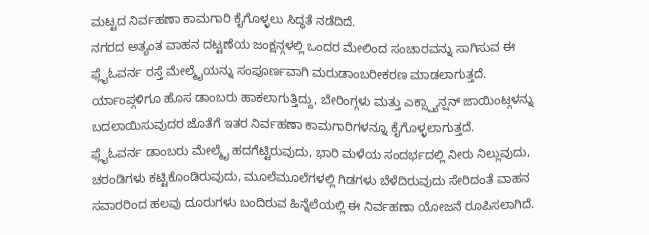ಮಟ್ಟದ ನಿರ್ವಹಣಾ ಕಾಮಗಾರಿ ಕೈಗೊಳ್ಳಲು ಸಿದ್ಧತೆ ನಡೆದಿದೆ.
ನಗರದ ಅತ್ಯಂತ ವಾಹನ ದಟ್ಟಣೆಯ ಜಂಕ್ಷನ್ಗಳಲ್ಲಿ ಒಂದರ ಮೇಲಿಂದ ಸಂಚಾರವನ್ನು ಸಾಗಿಸುವ ಈ ಫ್ಲೈಓವರ್ನ ರಸ್ತೆ ಮೇಲ್ಮೈಯನ್ನು ಸಂಪೂರ್ಣವಾಗಿ ಮರುಡಾಂಬರೀಕರಣ ಮಾಡಲಾಗುತ್ತದೆ. ರ್ಯಾಂಪ್ಗಳಿಗೂ ಹೊಸ ಡಾಂಬರು ಹಾಕಲಾಗುತ್ತಿದ್ದು, ಬೇರಿಂಗ್ಗಳು ಮತ್ತು ಎಕ್ಸ್ಪ್ಯಾನ್ಷನ್ ಜಾಯಿಂಟ್ಗಳನ್ನು ಬದಲಾಯಿಸುವುದರ ಜೊತೆಗೆ ಇತರ ನಿರ್ವಹಣಾ ಕಾಮಗಾರಿಗಳನ್ನೂ ಕೈಗೊಳ್ಳಲಾಗುತ್ತದೆ.
ಫ್ಲೈಓವರ್ನ ಡಾಂಬರು ಮೇಲ್ಮೈ ಹದಗೆಟ್ಟಿರುವುದು, ಭಾರಿ ಮಳೆಯ ಸಂದರ್ಭದಲ್ಲಿ ನೀರು ನಿಲ್ಲುವುದು, ಚರಂಡಿಗಳು ಕಟ್ಟಿಕೊಂಡಿರುವುದು, ಮೂಲೆಮೂಲೆಗಳಲ್ಲಿ ಗಿಡಗಳು ಬೆಳೆದಿರುವುದು ಸೇರಿದಂತೆ ವಾಹನ ಸವಾರರಿಂದ ಹಲವು ದೂರುಗಳು ಬಂದಿರುವ ಹಿನ್ನೆಲೆಯಲ್ಲಿ ಈ ನಿರ್ವಹಣಾ ಯೋಜನೆ ರೂಪಿಸಲಾಗಿದೆ.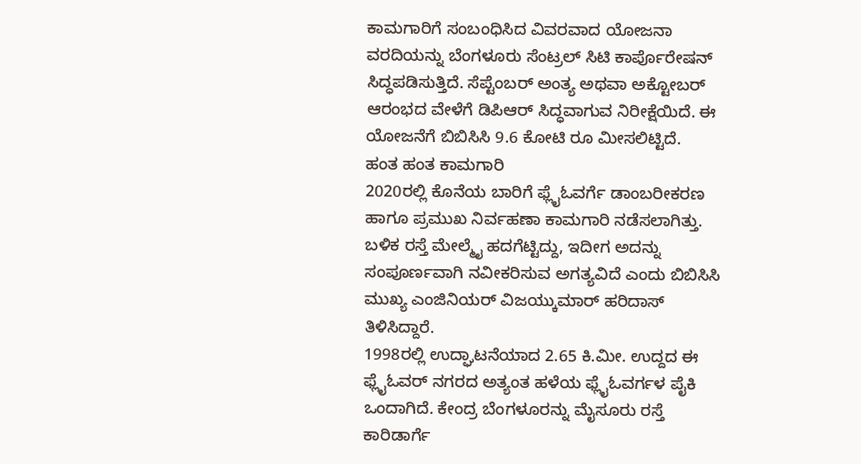ಕಾಮಗಾರಿಗೆ ಸಂಬಂಧಿಸಿದ ವಿವರವಾದ ಯೋಜನಾ ವರದಿಯನ್ನು ಬೆಂಗಳೂರು ಸೆಂಟ್ರಲ್ ಸಿಟಿ ಕಾರ್ಪೊರೇಷನ್ ಸಿದ್ಧಪಡಿಸುತ್ತಿದೆ. ಸೆಪ್ಟೆಂಬರ್ ಅಂತ್ಯ ಅಥವಾ ಅಕ್ಟೋಬರ್ ಆರಂಭದ ವೇಳೆಗೆ ಡಿಪಿಆರ್ ಸಿದ್ಧವಾಗುವ ನಿರೀಕ್ಷೆಯಿದೆ. ಈ ಯೋಜನೆಗೆ ಬಿಬಿಸಿಸಿ 9.6 ಕೋಟಿ ರೂ ಮೀಸಲಿಟ್ಟಿದೆ.
ಹಂತ ಹಂತ ಕಾಮಗಾರಿ
2020ರಲ್ಲಿ ಕೊನೆಯ ಬಾರಿಗೆ ಫ್ಲೈಓವರ್ಗೆ ಡಾಂಬರೀಕರಣ ಹಾಗೂ ಪ್ರಮುಖ ನಿರ್ವಹಣಾ ಕಾಮಗಾರಿ ನಡೆಸಲಾಗಿತ್ತು. ಬಳಿಕ ರಸ್ತೆ ಮೇಲ್ಮೈ ಹದಗೆಟ್ಟಿದ್ದು, ಇದೀಗ ಅದನ್ನು ಸಂಪೂರ್ಣವಾಗಿ ನವೀಕರಿಸುವ ಅಗತ್ಯವಿದೆ ಎಂದು ಬಿಬಿಸಿಸಿ ಮುಖ್ಯ ಎಂಜಿನಿಯರ್ ವಿಜಯ್ಕುಮಾರ್ ಹರಿದಾಸ್ ತಿಳಿಸಿದ್ದಾರೆ.
1998ರಲ್ಲಿ ಉದ್ಘಾಟನೆಯಾದ 2.65 ಕಿ.ಮೀ. ಉದ್ದದ ಈ ಫ್ಲೈಓವರ್ ನಗರದ ಅತ್ಯಂತ ಹಳೆಯ ಫ್ಲೈಓವರ್ಗಳ ಪೈಕಿ ಒಂದಾಗಿದೆ. ಕೇಂದ್ರ ಬೆಂಗಳೂರನ್ನು ಮೈಸೂರು ರಸ್ತೆ ಕಾರಿಡಾರ್ಗೆ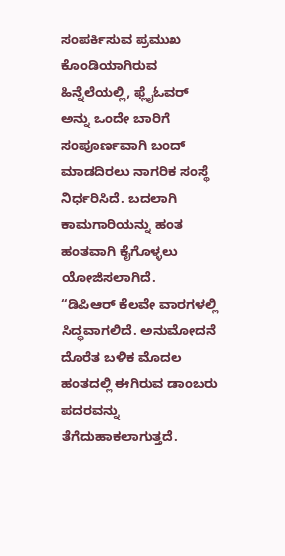ಸಂಪರ್ಕಿಸುವ ಪ್ರಮುಖ ಕೊಂಡಿಯಾಗಿರುವ ಹಿನ್ನೆಲೆಯಲ್ಲಿ, ಫ್ಲೈಓವರ್ ಅನ್ನು ಒಂದೇ ಬಾರಿಗೆ ಸಂಪೂರ್ಣವಾಗಿ ಬಂದ್ ಮಾಡದಿರಲು ನಾಗರಿಕ ಸಂಸ್ಥೆ ನಿರ್ಧರಿಸಿದೆ. ಬದಲಾಗಿ ಕಾಮಗಾರಿಯನ್ನು ಹಂತ ಹಂತವಾಗಿ ಕೈಗೊಳ್ಳಲು ಯೋಜಿಸಲಾಗಿದೆ.
“ಡಿಪಿಆರ್ ಕೆಲವೇ ವಾರಗಳಲ್ಲಿ ಸಿದ್ಧವಾಗಲಿದೆ. ಅನುಮೋದನೆ ದೊರೆತ ಬಳಿಕ ಮೊದಲ ಹಂತದಲ್ಲಿ ಈಗಿರುವ ಡಾಂಬರು ಪದರವನ್ನು ತೆಗೆದುಹಾಕಲಾಗುತ್ತದೆ.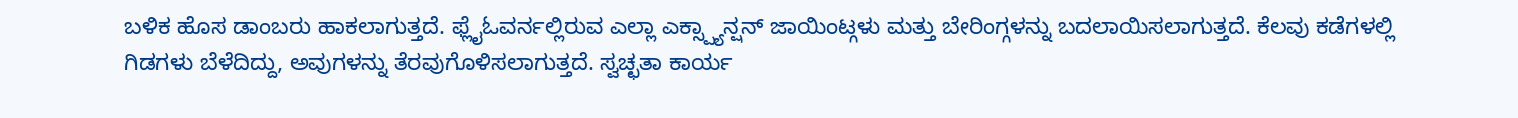ಬಳಿಕ ಹೊಸ ಡಾಂಬರು ಹಾಕಲಾಗುತ್ತದೆ. ಫ್ಲೈಓವರ್ನಲ್ಲಿರುವ ಎಲ್ಲಾ ಎಕ್ಸ್ಪ್ಯಾನ್ಷನ್ ಜಾಯಿಂಟ್ಗಳು ಮತ್ತು ಬೇರಿಂಗ್ಗಳನ್ನು ಬದಲಾಯಿಸಲಾಗುತ್ತದೆ. ಕೆಲವು ಕಡೆಗಳಲ್ಲಿ ಗಿಡಗಳು ಬೆಳೆದಿದ್ದು, ಅವುಗಳನ್ನು ತೆರವುಗೊಳಿಸಲಾಗುತ್ತದೆ. ಸ್ವಚ್ಛತಾ ಕಾರ್ಯ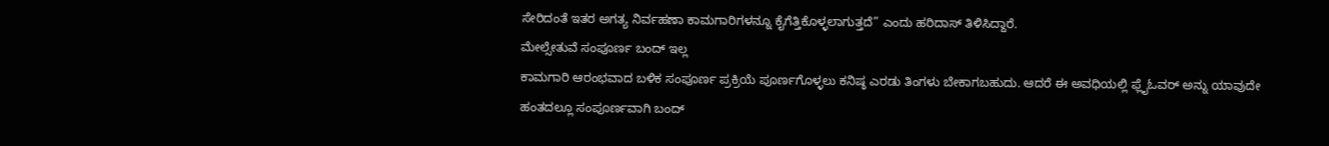ಸೇರಿದಂತೆ ಇತರ ಅಗತ್ಯ ನಿರ್ವಹಣಾ ಕಾಮಗಾರಿಗಳನ್ನೂ ಕೈಗೆತ್ತಿಕೊಳ್ಳಲಾಗುತ್ತದೆ” ಎಂದು ಹರಿದಾಸ್ ತಿಳಿಸಿದ್ದಾರೆ.
ಮೇಲ್ಸೇತುವೆ ಸಂಪೂರ್ಣ ಬಂದ್ ಇಲ್ಲ
ಕಾಮಗಾರಿ ಆರಂಭವಾದ ಬಳಿಕ ಸಂಪೂರ್ಣ ಪ್ರಕ್ರಿಯೆ ಪೂರ್ಣಗೊಳ್ಳಲು ಕನಿಷ್ಠ ಎರಡು ತಿಂಗಳು ಬೇಕಾಗಬಹುದು. ಆದರೆ ಈ ಅವಧಿಯಲ್ಲಿ ಫ್ಲೈಓವರ್ ಅನ್ನು ಯಾವುದೇ ಹಂತದಲ್ಲೂ ಸಂಪೂರ್ಣವಾಗಿ ಬಂದ್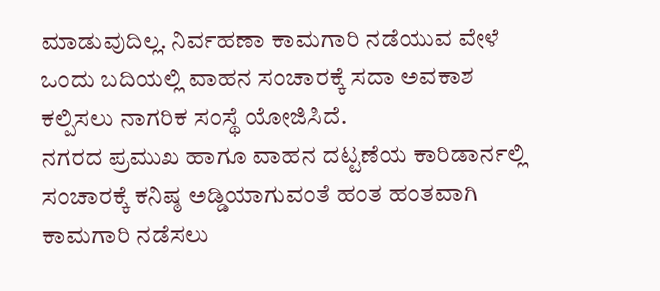ಮಾಡುವುದಿಲ್ಲ. ನಿರ್ವಹಣಾ ಕಾಮಗಾರಿ ನಡೆಯುವ ವೇಳೆ ಒಂದು ಬದಿಯಲ್ಲಿ ವಾಹನ ಸಂಚಾರಕ್ಕೆ ಸದಾ ಅವಕಾಶ ಕಲ್ಪಿಸಲು ನಾಗರಿಕ ಸಂಸ್ಥೆ ಯೋಜಿಸಿದೆ.
ನಗರದ ಪ್ರಮುಖ ಹಾಗೂ ವಾಹನ ದಟ್ಟಣೆಯ ಕಾರಿಡಾರ್ನಲ್ಲಿ ಸಂಚಾರಕ್ಕೆ ಕನಿಷ್ಠ ಅಡ್ಡಿಯಾಗುವಂತೆ ಹಂತ ಹಂತವಾಗಿ ಕಾಮಗಾರಿ ನಡೆಸಲು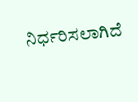ನಿರ್ಧರಿಸಲಾಗಿದೆ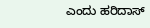ಎಂದು ಹರಿದಾಸ್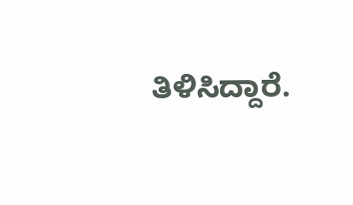ತಿಳಿಸಿದ್ದಾರೆ.